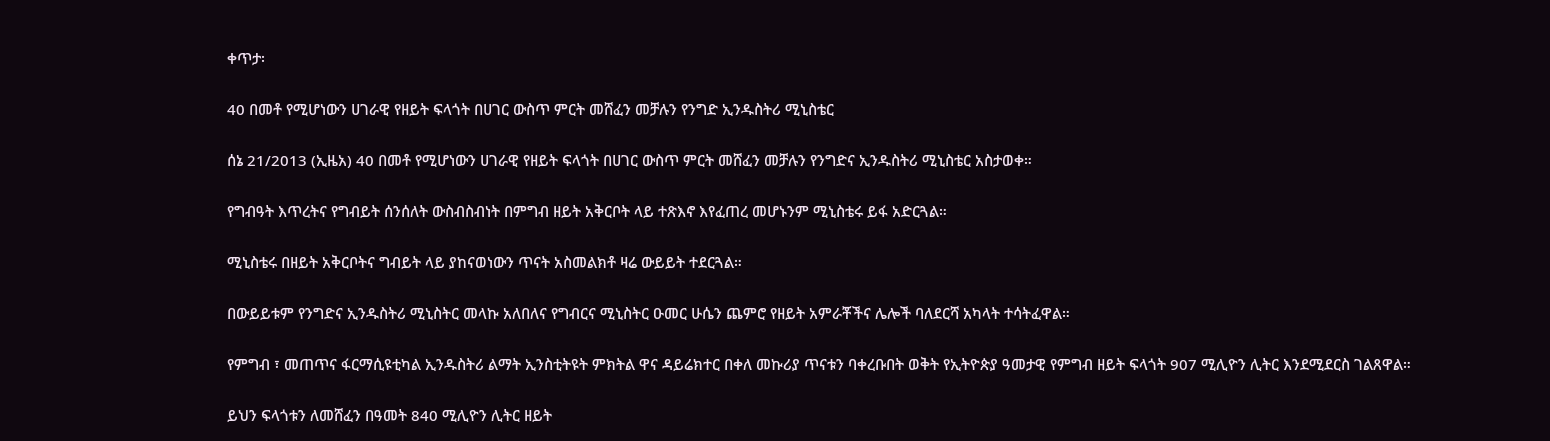ቀጥታ፡

40 በመቶ የሚሆነውን ሀገራዊ የዘይት ፍላጎት በሀገር ውስጥ ምርት መሸፈን መቻሉን የንግድ ኢንዱስትሪ ሚኒስቴር

ሰኔ 21/2013 (ኢዜአ) 40 በመቶ የሚሆነውን ሀገራዊ የዘይት ፍላጎት በሀገር ውስጥ ምርት መሸፈን መቻሉን የንግድና ኢንዱስትሪ ሚኒስቴር አስታወቀ።

የግብዓት እጥረትና የግብይት ሰንሰለት ውስብስብነት በምግብ ዘይት አቅርቦት ላይ ተጽእኖ እየፈጠረ መሆኑንም ሚኒስቴሩ ይፋ አድርጓል።

ሚኒስቴሩ በዘይት አቅርቦትና ግብይት ላይ ያከናወነውን ጥናት አስመልክቶ ዛሬ ውይይት ተደርጓል።

በውይይቱም የንግድና ኢንዱስትሪ ሚኒስትር መላኩ አለበለና የግብርና ሚኒስትር ዑመር ሁሴን ጨምሮ የዘይት አምራቾችና ሌሎች ባለደርሻ አካላት ተሳትፈዋል።

የምግብ ፣ መጠጥና ፋርማሲዩቲካል ኢንዱስትሪ ልማት ኢንስቲትዩት ምክትል ዋና ዳይሬክተር በቀለ መኩሪያ ጥናቱን ባቀረቡበት ወቅት የኢትዮጵያ ዓመታዊ የምግብ ዘይት ፍላጎት 907 ሚሊዮን ሊትር እንደሚደርስ ገልጸዋል።

ይህን ፍላጎቱን ለመሸፈን በዓመት 840 ሚሊዮን ሊትር ዘይት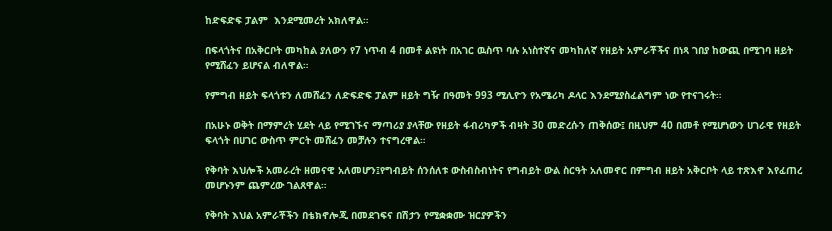ከድፍድፍ ፓልም  እንደሚመረት አክለዋል።

በፍላጎትና በአቅርቦት መካከል ያለውን የ7 ነጥብ 4 በመቶ ልዩነት በአገር ዉስጥ ባሉ አነስተኛና መካከለኛ የዘይት አምራቾችና በነጻ ገበያ ከውጪ በሚገባ ዘይት የሚሸፈን ይሆናል ብለዋል።

የምግብ ዘይት ፍላጎቱን ለመሸፈን ለድፍድፍ ፓልም ዘይት ግዥ በዓመት 993 ሚሊዮን የአሜሪካ ዶላር እንደሚያስፈልግም ነው የተናገሩት።

በአሁኑ ወቅት በማምረት ሂደት ላይ የሚገኙና ማጣሪያ ያላቸው የዘይት ፋብሪካዎች ብዛት 30 መድረሱን ጠቅሰው፤ በዚህም 40 በመቶ የሚሆነውን ሀገራዊ የዘይት ፍላጎት በሀገር ውስጥ ምርት መሸፈን መቻሉን ተናግረዋል።

የቅባት እህሎች አመራረት ዘመናዊ አለመሆን፤የግብይት ሰንሰለቱ ውስብስብነትና የግብይት ውል ስርዓት አለመኖር በምግብ ዘይት አቅርቦት ላይ ተጽእኖ እየፈጠረ መሆኑንም ጨምረው ገልጸዋል።

የቅባት እህል አምራቾችን በቴክኖሎጂ በመደገፍና በሽታን የሚቋቋሙ ዝርያዎችን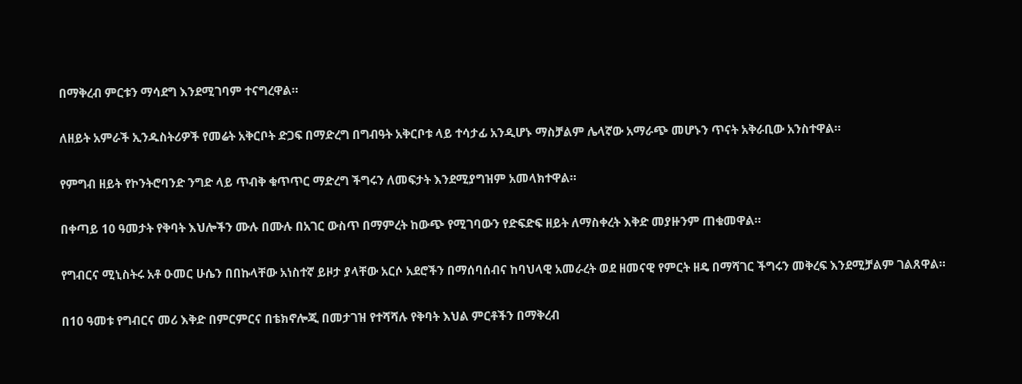በማቅረብ ምርቱን ማሳደግ እንደሚገባም ተናግረዋል።

ለዘይት አምራች ኢንዱስትሪዎች የመሬት አቅርቦት ድጋፍ በማድረግ በግብዓት አቅርቦቱ ላይ ተሳታፊ አንዲሆኑ ማስቻልም ሌላኛው አማራጭ መሆኑን ጥናት አቅራቢው አንስተዋል።

የምግብ ዘይት የኮንትሮባንድ ንግድ ላይ ጥብቅ ቁጥጥር ማድረግ ችግሩን ለመፍታት እንደሚያግዝም አመላክተዋል።

በቀጣይ 10 ዓመታት የቅባት እህሎችን ሙሉ በሙሉ በአገር ውስጥ በማምረት ከውጭ የሚገባውን የድፍድፍ ዘይት ለማስቀረት እቅድ መያዙንም ጠቁመዋል።

የግብርና ሚኒስትሩ አቶ ዑመር ሁሴን በበኩላቸው አነስተኛ ይዞታ ያላቸው አርሶ አደሮችን በማሰባሰብና ከባህላዊ አመራረት ወደ ዘመናዊ የምርት ዘዴ በማሻገር ችግሩን መቅረፍ እንደሚቻልም ገልጸዋል።

በ10 ዓመቱ የግብርና መሪ እቅድ በምርምርና በቴክኖሎጂ በመታገዝ የተሻሻሉ የቅባት እህል ምርቶችን በማቅረብ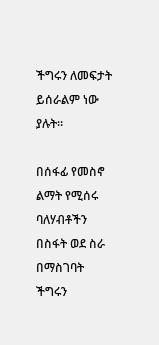ችግሩን ለመፍታት ይሰራልም ነው ያሉት።

በሰፋፊ የመስኖ ልማት የሚሰሩ ባለሃብቶችን በስፋት ወደ ስራ በማስገባት ችግሩን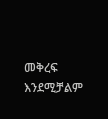መቅረፍ እንደሚቻልም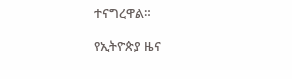ተናግረዋል።

የኢትዮጵያ ዜና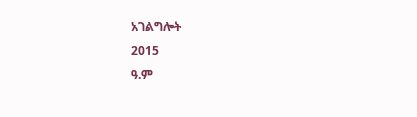አገልግሎት
2015
ዓ.ም